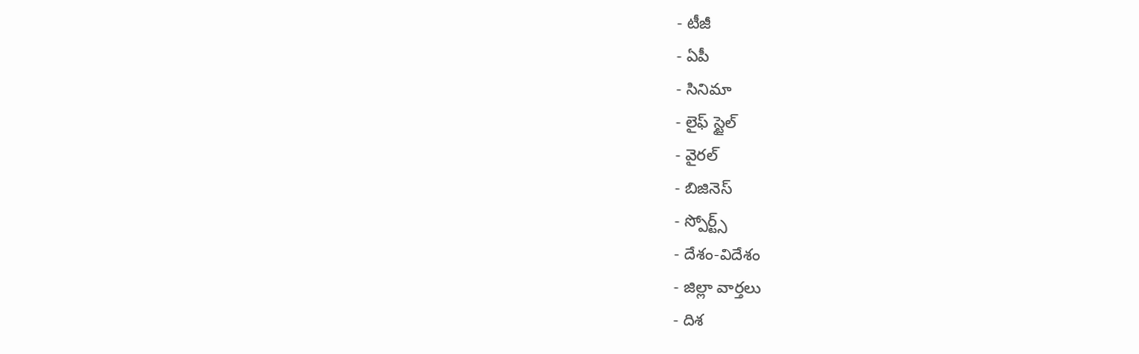- టీజీ
- ఏపీ
- సినిమా
- లైఫ్ స్టైల్
- వైరల్
- బిజినెస్
- స్పోర్ట్స్
- దేశం-విదేశం
- జిల్లా వార్తలు
- దిశ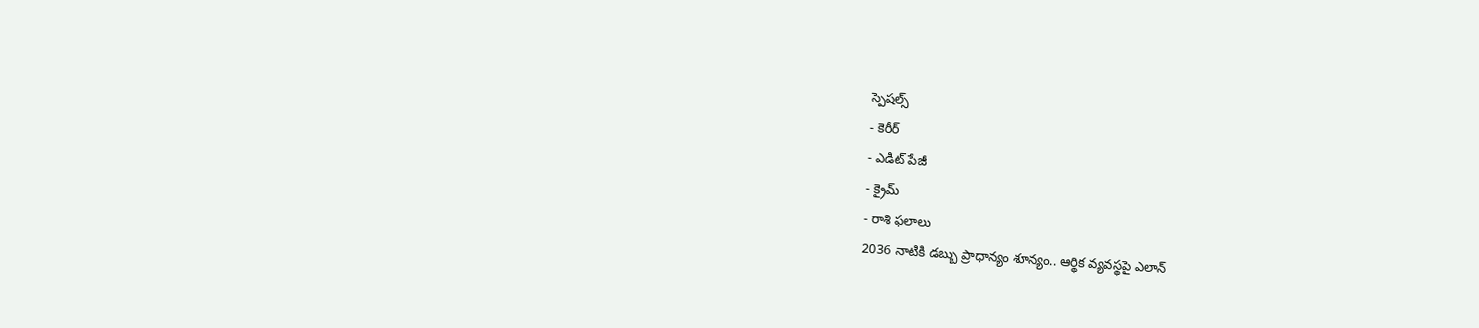స్పెషల్స్
- కెరీర్
- ఎడిట్ పేజీ
- క్రైమ్
- రాశి ఫలాలు
2036 నాటికి డబ్బు ప్రాధాన్యం శూన్యం.. ఆర్థిక వ్యవస్థపై ఎలాన్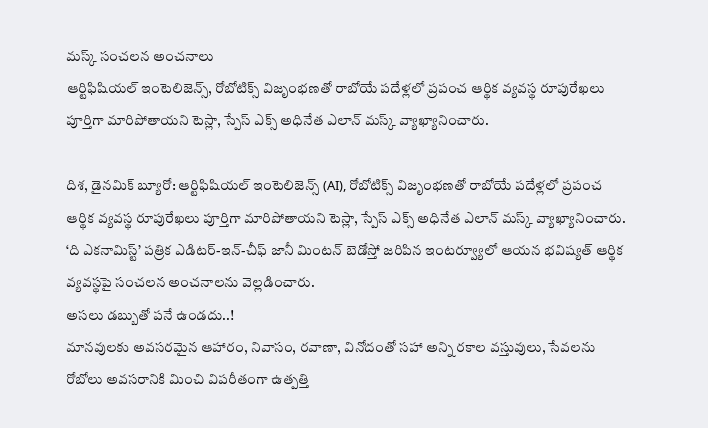మస్క్ సంచలన అంచనాలు
ఆర్టిఫిషియల్ ఇంటెలిజెన్స్, రోబోటిక్స్ విజృంభణతో రాబోయే పదేళ్లలో ప్రపంచ ఆర్థిక వ్యవస్థ రూపురేఖలు పూర్తిగా మారిపోతాయని టెస్లా, స్పేస్ ఎక్స్ అధినేత ఎలాన్ మస్క్ వ్యాఖ్యానించారు.

దిశ, డైనమిక్ బ్యూరో: ఆర్టిఫిషియల్ ఇంటెలిజెన్స్ (AI), రోబోటిక్స్ విజృంభణతో రాబోయే పదేళ్లలో ప్రపంచ ఆర్థిక వ్యవస్థ రూపురేఖలు పూర్తిగా మారిపోతాయని టెస్లా, స్పేస్ ఎక్స్ అధినేత ఎలాన్ మస్క్ వ్యాఖ్యానించారు. ‘ది ఎకనామిస్ట్’ పత్రిక ఎడిటర్-ఇన్-చీఫ్ జానీ మింటన్ బెడోస్తో జరిపిన ఇంటర్వ్యూలో ఆయన భవిష్యత్ ఆర్థిక వ్యవస్థపై సంచలన అంచనాలను వెల్లడించారు.
అసలు డబ్బుతో పనే ఉండదు..!
మానవులకు అవసరమైన ఆహారం, నివాసం, రవాణా, వినోదంతో సహా అన్ని రకాల వస్తువులు, సేవలను రోబోలు అవసరానికి మించి విపరీతంగా ఉత్పత్తి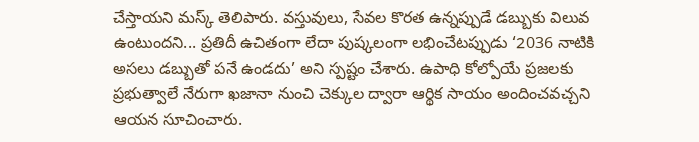చేస్తాయని మస్క్ తెలిపారు. వస్తువులు, సేవల కొరత ఉన్నప్పుడే డబ్బుకు విలువ ఉంటుందని... ప్రతిదీ ఉచితంగా లేదా పుష్కలంగా లభించేటప్పుడు ‘2036 నాటికి అసలు డబ్బుతో పనే ఉండదు’ అని స్పష్టం చేశారు. ఉపాధి కోల్పోయే ప్రజలకు ప్రభుత్వాలే నేరుగా ఖజానా నుంచి చెక్కుల ద్వారా ఆర్థిక సాయం అందించవచ్చని ఆయన సూచించారు.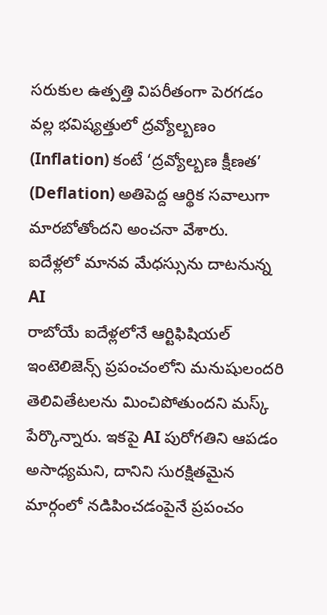సరుకుల ఉత్పత్తి విపరీతంగా పెరగడం వల్ల భవిష్యత్తులో ద్రవ్యోల్బణం (Inflation) కంటే ‘ద్రవ్యోల్బణ క్షీణత’ (Deflation) అతిపెద్ద ఆర్థిక సవాలుగా మారబోతోందని అంచనా వేశారు.
ఐదేళ్లలో మానవ మేధస్సును దాటనున్న AI
రాబోయే ఐదేళ్లలోనే ఆర్టిఫిషియల్ ఇంటెలిజెన్స్ ప్రపంచంలోని మనుషులందరి తెలివితేటలను మించిపోతుందని మస్క్ పేర్కొన్నారు. ఇకపై AI పురోగతిని ఆపడం అసాధ్యమని, దానిని సురక్షితమైన మార్గంలో నడిపించడంపైనే ప్రపంచం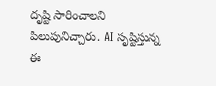దృష్టి సారించాలని పిలుపునిచ్చారు. AI సృష్టిస్తున్న ఈ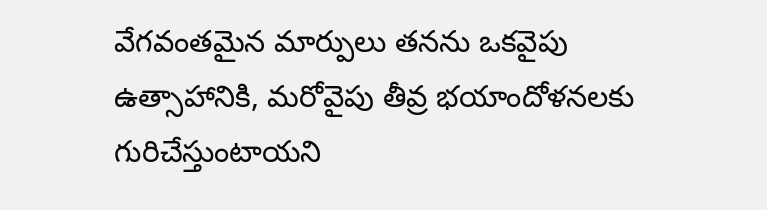వేగవంతమైన మార్పులు తనను ఒకవైపు ఉత్సాహానికి, మరోవైపు తీవ్ర భయాందోళనలకు గురిచేస్తుంటాయని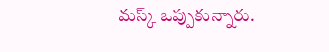మస్క్ ఒప్పుకున్నారు.